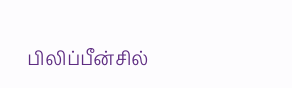பிலிப்பீன்சில்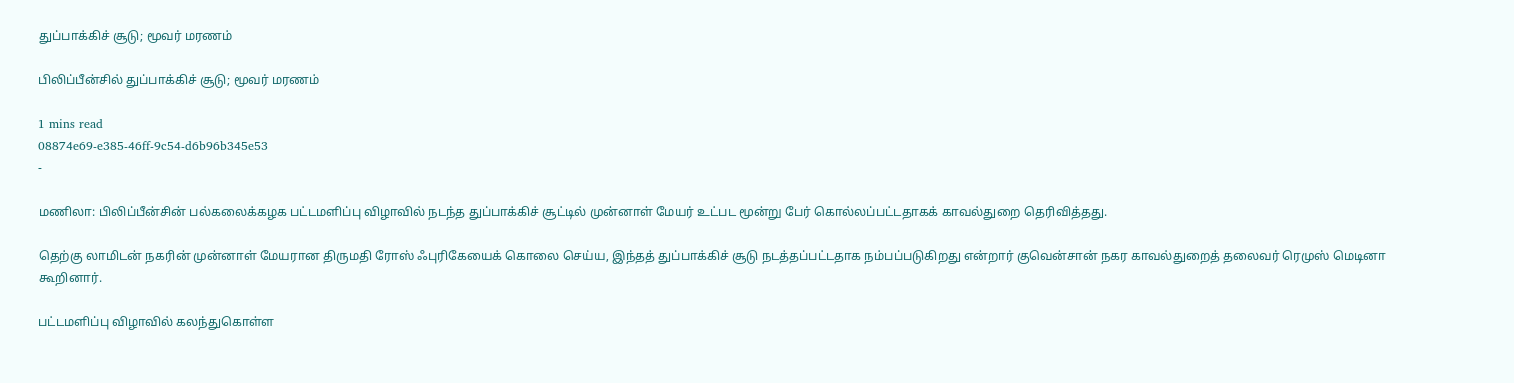துப்பாக்கிச் சூடு; மூவர் மரணம்

பிலிப்பீன்சில் துப்பாக்கிச் சூடு; மூவர் மரணம்

1 mins read
08874e69-e385-46ff-9c54-d6b96b345e53
-

மணிலா: பிலிப்பீன்சின் பல்கலைக்கழக பட்டமளிப்பு விழாவில் நடந்த துப்பாக்கிச் சூட்டில் முன்னாள் மேயர் உட்பட மூன்று பேர் கொல்லப்பட்டதாகக் காவல்துறை தெரிவித்தது.

தெற்கு லாமிடன் நகரின் முன்னாள் மேயரான திருமதி ரோஸ் ஃபுரிகேயைக் கொலை செய்ய, இந்தத் துப்பாக்கிச் சூடு நடத்தப்பட்டதாக நம்பப்படுகிறது என்றார் குவென்சான் நகர காவல்துறைத் தலைவர் ரெமுஸ் மெடினா கூறினார்.

பட்டமளிப்பு விழாவில் கலந்துகொள்ள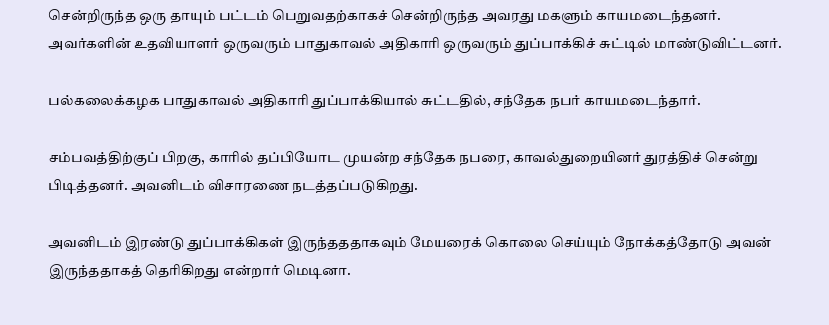சென்றிருந்த ஒரு தாயும் பட்டம் பெறுவதற்காகச் சென்றிருந்த அவரது மகளும் காயமடைந்தனர். அவர்களின் உதவியாளர் ஒருவரும் பாதுகாவல் அதிகாரி ஒருவரும் துப்பாக்கிச் சுட்டில் மாண்டுவிட்டனர்.

பல்கலைக்கழக பாதுகாவல் அதிகாரி துப்பாக்கியால் சுட்டதில், சந்தேக நபர் காயமடைந்தார்.

சம்பவத்திற்குப் பிறகு, காரில் தப்பியோட முயன்ற சந்தேக நபரை, காவல்துறையினர் துரத்திச் சென்று பிடித்தனர். அவனிடம் விசாரணை நடத்தப்படுகிறது.

அவனிடம் இரண்டு துப்பாக்கிகள் இருந்தததாகவும் மேயரைக் கொலை செய்யும் நோக்கத்தோடு அவன் இருந்ததாகத் தெரிகிறது என்றார் மெடினா.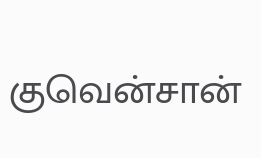குவென்சான்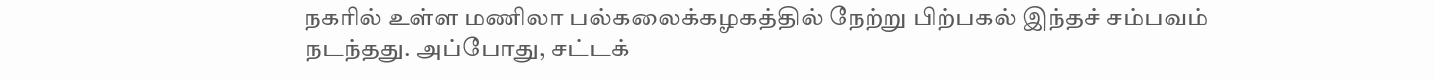நகரில் உள்ள மணிலா பல்கலைக்கழகத்தில் நேற்று பிற்பகல் இந்தச் சம்பவம் நடந்தது. அப்போது, சட்டக்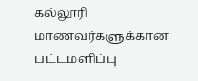கல்லூரி மாணவர்களுக்கான பட்டமளிப்பு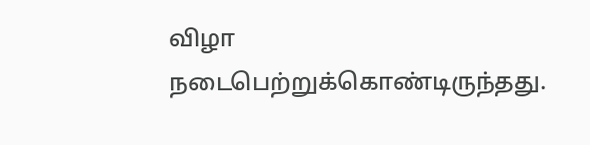விழா நடைபெற்றுக்கொண்டிருந்தது.